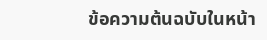ข้อความต้นฉบับในหน้า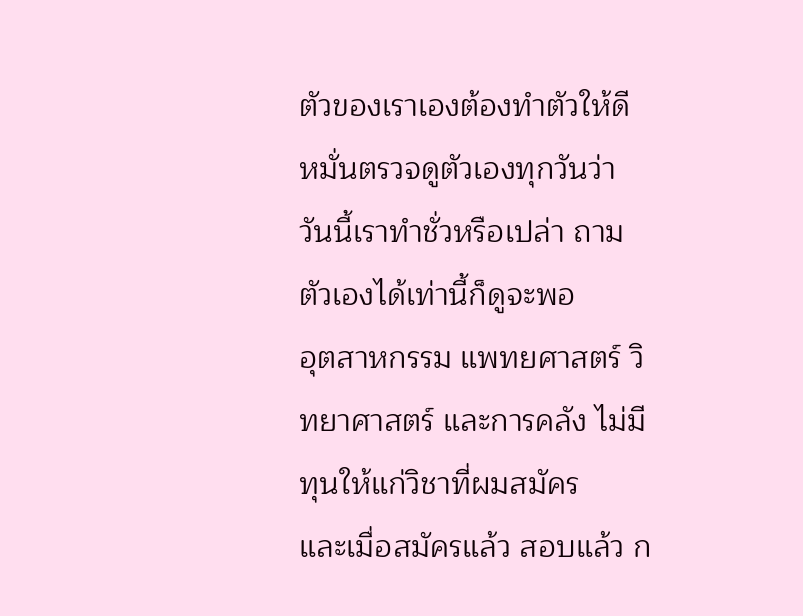ตัวของเราเองต้องทำตัวให้ดี
หมั่นตรวจดูตัวเองทุกวันว่า
วันนี้เราทำชั่วหรือเปล่า ถาม
ตัวเองได้เท่านี้ก็ดูจะพอ
อุตสาหกรรม แพทยศาสตร์ วิทยาศาสตร์ และการคลัง ไม่มีทุนให้แก่วิชาที่ผมสมัคร
และเมื่อสมัครแล้ว สอบแล้ว ก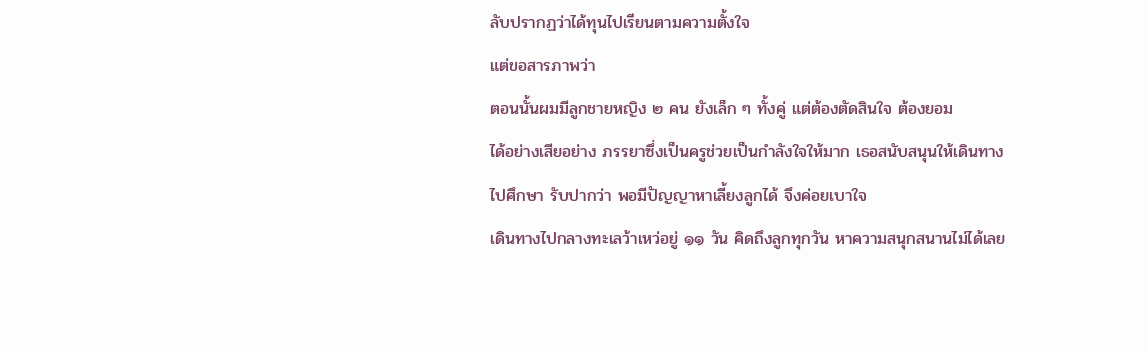ลับปรากฏว่าได้ทุนไปเรียนตามความตั้งใจ
แต่ขอสารภาพว่า
ตอนนั้นผมมีลูกชายหญิง ๒ คน ยังเล็ก ๆ ทั้งคู่ แต่ต้องตัดสินใจ ต้องยอม
ได้อย่างเสียอย่าง ภรรยาซึ่งเป็นครูช่วยเป็นกำลังใจให้มาก เธอสนับสนุนให้เดินทาง
ไปศึกษา รับปากว่า พอมีปัญญาหาเลี้ยงลูกได้ จึงค่อยเบาใจ
เดินทางไปกลางทะเลว้าเหว่อยู่ ๑๑ วัน คิดถึงลูกทุกวัน หาความสนุกสนานไม่ได้เลย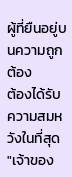ผู้ที่ยืนอยู่บนความถูกต้อง
ต้องได้รับความสมหวังในที่สุด
"เจ้าของ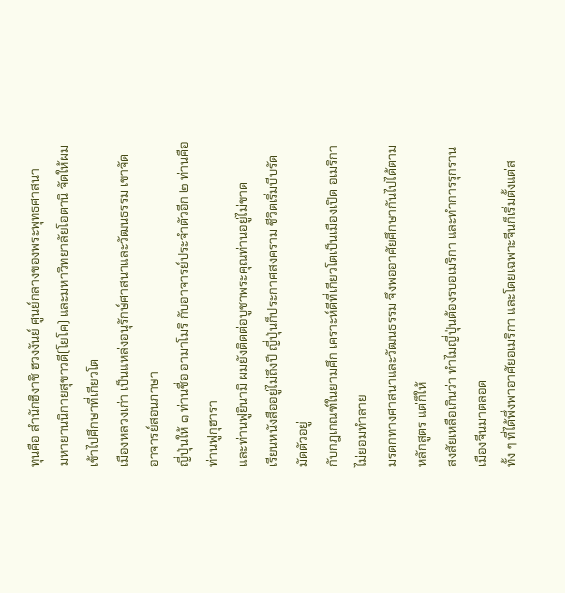ทุนคือ สำนักฮิงาชิ ฮวงงันย์ ศูนย์กลางของพระพุทธศาสนา
มหายานนิกายสุขาวดี(โยโค) และมหาวิทยาลัยโอตานิ จัดให้ผมเข้าไปศึกษาที่เกียวโต
เมืองหลวงเก่า เป็นแหล่งอนุรักษ์ศาสนาและวัฒนธรรม เขาจัดอาจารย์สอนภาษา
ญี่ปุ่นให้ ๑ ท่านชื่อ อามาโมริ กับอาจารย์ประจำตัวอีก ๒ ท่านคือ ท่านฟูกุฮารา
และท่านฟูยินามิ ผมยังติดต่อบูชาพระคุณท่านอยู่ไม่ขาด
เรียนหนังสืออยู่ไม่ถึงปี ญี่ปุ่นก็ประกาศสงคราม ชีวิตเริ่มบีบรัดมัดตัวอยู่
กับกฎเกณฑ์ในยามศึก เคราะห์ดีที่เกียวโตเป็นเมืองเปิด อเมริกาไม่ยอมทำลาย
มรดกทางศาสนาและวัฒนธรรม จึงพออาศัยศึกษากันไปได้ตามหลักสูตร แต่ก็ให้
สงสัยเหลือเกินว่า ทำไมญี่ปุ่นต้องรบอเมริกา และทำการรุกรานเมืองจีนมาตลอด
ทั้ง ๆ ที่ได้พึ่งพาอาศัยอเมริกา และโดยเฉพาะจีนก็เริ่มตั้งแต่ส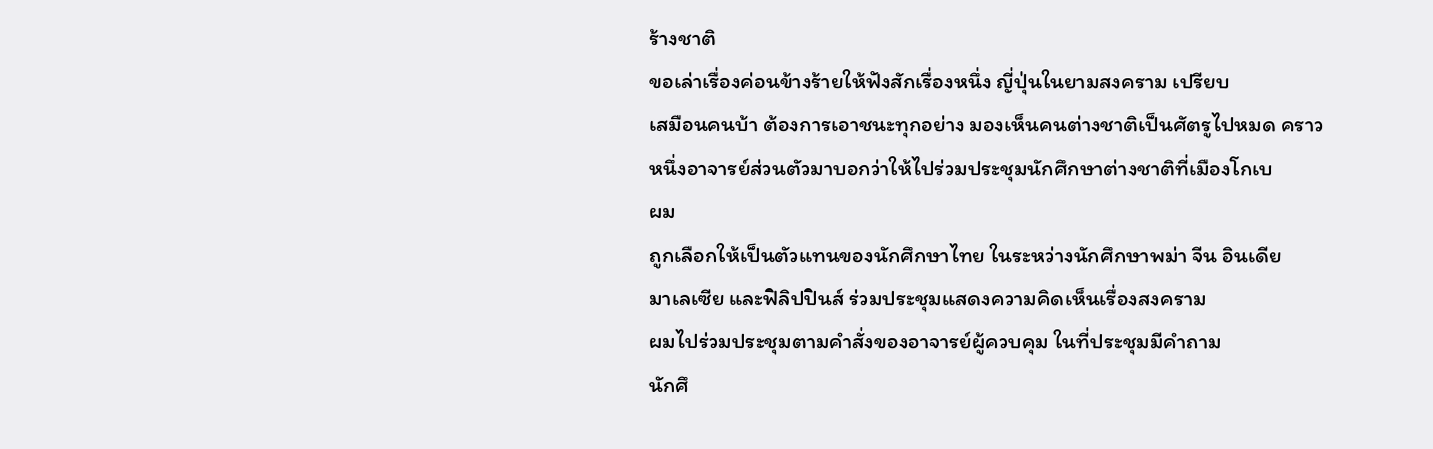ร้างชาติ
ขอเล่าเรื่องค่อนข้างร้ายให้ฟังสักเรื่องหนึ่ง ญี่ปุ่นในยามสงคราม เปรียบ
เสมือนคนบ้า ต้องการเอาชนะทุกอย่าง มองเห็นคนต่างชาติเป็นศัตรูไปหมด คราว
หนึ่งอาจารย์ส่วนตัวมาบอกว่าให้ไปร่วมประชุมนักศึกษาต่างชาติที่เมืองโกเบ
ผม
ถูกเลือกให้เป็นตัวแทนของนักศึกษาไทย ในระหว่างนักศึกษาพม่า จีน อินเดีย
มาเลเซีย และฟิลิปปินส์ ร่วมประชุมแสดงความคิดเห็นเรื่องสงคราม
ผมไปร่วมประชุมตามคำสั่งของอาจารย์ผู้ควบคุม ในที่ประชุมมีคำถาม
นักศึ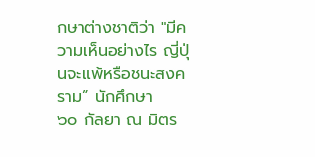กษาต่างชาติว่า "มีความเห็นอย่างไร ญี่ปุ่นจะแพ้หรือชนะสงคราม” นักศึกษา
๖๐ กัลยา ณ มิตร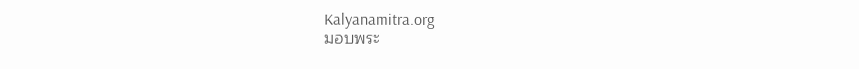Kalyanamitra.org
มอบพระ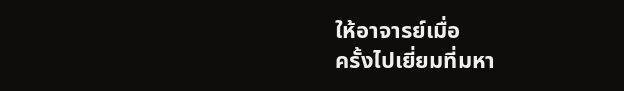ให้อาจารย์เมื่อ
ครั้งไปเยี่ยมที่มหา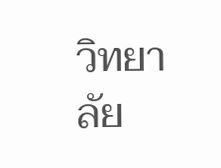วิทยาลัย